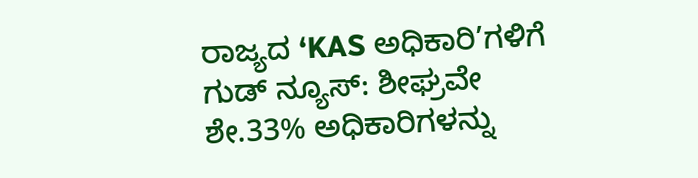ರಾಜ್ಯದ ‘KAS ಅಧಿಕಾರಿ’ಗಳಿಗೆ ಗುಡ್ ನ್ಯೂಸ್: ಶೀಘ್ರವೇ ಶೇ.33% ಅಧಿಕಾರಿಗಳನ್ನು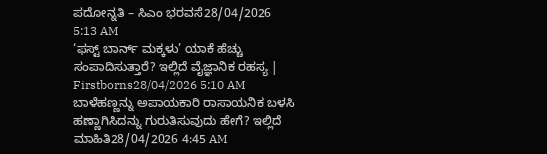ಪದೋನ್ನತಿ – ಸಿಎಂ ಭರವಸೆ28/04/2026 5:13 AM
‘ಫಸ್ಟ್ ಬಾರ್ನ್ ಮಕ್ಕಳು’ ಯಾಕೆ ಹೆಚ್ಚು ಸಂಪಾದಿಸುತ್ತಾರೆ? ಇಲ್ಲಿದೆ ವೈಜ್ಞಾನಿಕ ರಹಸ್ಯ | Firstborns28/04/2026 5:10 AM
ಬಾಳೆಹಣ್ಣನ್ನು ಅಪಾಯಕಾರಿ ರಾಸಾಯನಿಕ ಬಳಸಿ ಹಣ್ಣಾಗಿಸಿದನ್ನು ಗುರುತಿಸುವುದು ಹೇಗೆ? ಇಲ್ಲಿದೆ ಮಾಹಿತಿ28/04/2026 4:45 AM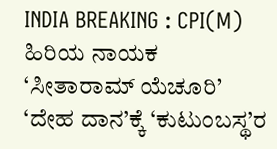INDIA BREAKING : CPI(M) ಹಿರಿಯ ನಾಯಕ ‘ಸೀತಾರಾಮ್ ಯೆಚೂರಿ’ ‘ದೇಹ ದಾನ’ಕ್ಕೆ ‘ಕುಟುಂಬಸ್ಥ’ರ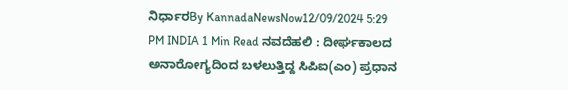ನಿರ್ಧಾರBy KannadaNewsNow12/09/2024 5:29 PM INDIA 1 Min Read ನವದೆಹಲಿ : ದೀರ್ಘಕಾಲದ ಅನಾರೋಗ್ಯದಿಂದ ಬಳಲುತ್ತಿದ್ದ ಸಿಪಿಐ(ಎಂ) ಪ್ರಧಾನ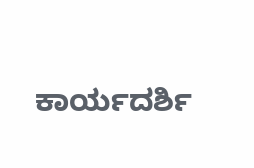ಕಾರ್ಯದರ್ಶಿ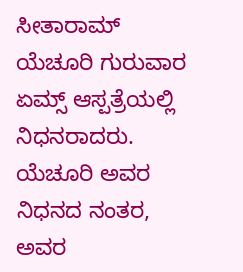ಸೀತಾರಾಮ್ ಯೆಚೂರಿ ಗುರುವಾರ ಏಮ್ಸ್ ಆಸ್ಪತ್ರೆಯಲ್ಲಿ ನಿಧನರಾದರು. ಯೆಚೂರಿ ಅವರ ನಿಧನದ ನಂತರ, ಅವರ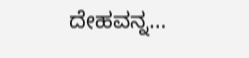ದೇಹವನ್ನ…